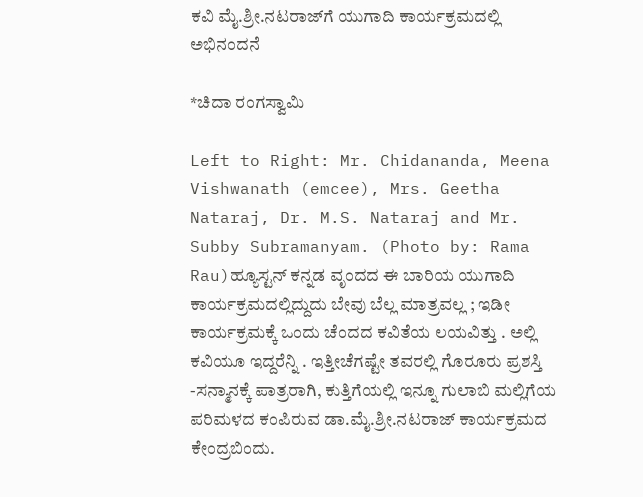ಕವಿ ಮೈ.ಶ್ರೀ.ನಟರಾಜ್‌ಗೆ ಯುಗಾದಿ ಕಾರ್ಯಕ್ರಮದಲ್ಲಿ ಅಭಿನಂದನೆ

*ಚಿದಾ ರಂಗಸ್ವಾಮಿ

Left to Right: Mr. Chidananda, Meena Vishwanath (emcee), Mrs. Geetha Nataraj, Dr. M.S. Nataraj and Mr. Subby Subramanyam. (Photo by: Rama Rau)ಹ್ಯೂಸ್ಟನ್‌ ಕನ್ನಡ ವೃಂದದ ಈ ಬಾರಿಯ ಯುಗಾದಿ ಕಾರ್ಯಕ್ರಮದಲ್ಲಿದ್ದುದು ಬೇವು ಬೆಲ್ಲ ಮಾತ್ರವಲ್ಲ ; ಇಡೀ ಕಾರ್ಯಕ್ರಮಕ್ಕೆ ಒಂದು ಚೆಂದದ ಕವಿತೆಯ ಲಯವಿತ್ತು . ಅಲ್ಲಿ ಕವಿಯೂ ಇದ್ದರೆನ್ನಿ . ಇತ್ತೀಚೆಗಷ್ಟೇ ತವರಲ್ಲಿ ಗೊರೂರು ಪ್ರಶಸ್ತಿ -ಸನ್ಮಾನಕ್ಕೆ ಪಾತ್ರರಾಗಿ, ಕುತ್ತಿಗೆಯಲ್ಲಿ ಇನ್ನೂ ಗುಲಾಬಿ ಮಲ್ಲಿಗೆಯ ಪರಿಮಳದ ಕಂಪಿರುವ ಡಾ.ಮೈ.ಶ್ರೀ.ನಟರಾಜ್‌ ಕಾರ್ಯಕ್ರಮದ ಕೇಂದ್ರಬಿಂದು.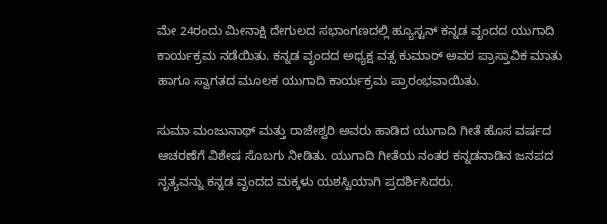ಮೇ 24ರಂದು ಮೀನಾಕ್ಷಿ ದೇಗುಲದ ಸಭಾಂಗಣದಲ್ಲಿ ಹ್ಯೂಸ್ಟನ್‌ ಕನ್ನಡ ವೃಂದದ ಯುಗಾದಿ ಕಾರ್ಯಕ್ರಮ ನಡೆಯಿತು. ಕನ್ನಡ ವೃಂದದ ಅಧ್ಯಕ್ಷ ವತ್ಸ ಕುಮಾರ್‌ ಅವರ ಪ್ರಾಸ್ತಾವಿಕ ಮಾತು ಹಾಗೂ ಸ್ವಾಗತದ ಮೂಲಕ ಯುಗಾದಿ ಕಾರ್ಯಕ್ರಮ ಪ್ರಾರಂಭವಾಯಿತು.

ಸುಮಾ ಮಂಜುನಾಥ್‌ ಮತ್ತು ರಾಜೇಶ್ವರಿ ಅವರು ಹಾಡಿದ ಯುಗಾದಿ ಗೀತೆ ಹೊಸ ವರ್ಷದ ಆಚರಣೆಗೆ ವಿಶೇಷ ಸೊಬಗು ನೀಡಿತು. ಯುಗಾದಿ ಗೀತೆಯ ನಂತರ ಕನ್ನಡನಾಡಿನ ಜನಪದ ನೃತ್ಯವನ್ನು ಕನ್ನಡ ವೃಂದದ ಮಕ್ಕಳು ಯಶಸ್ವಿಯಾಗಿ ಪ್ರದರ್ಶಿಸಿದರು.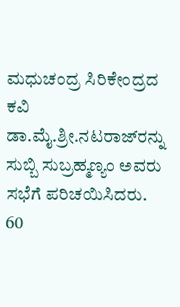ಮಧುಚಂದ್ರ ಸಿರಿಕೇಂದ್ರದ ಕವಿ ಡಾ.ಮೈ.ಶ್ರೀ.ನಟರಾಜ್‌ರನ್ನು ಸುಬ್ಬಿ ಸುಬ್ರಹ್ಮಣ್ಯಂ ಅವರು ಸಭೆಗೆ ಪರಿಚಯಿಸಿದರು. 60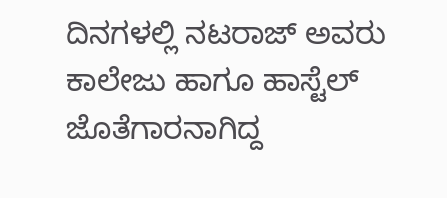ದಿನಗಳಲ್ಲಿ ನಟರಾಜ್‌ ಅವರು ಕಾಲೇಜು ಹಾಗೂ ಹಾಸ್ಟೆಲ್‌ ಜೊತೆಗಾರನಾಗಿದ್ದ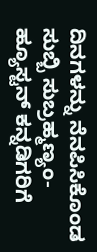ದಿನಗಳನ್ನು ನೆನಪಿಸಿಕೊಂಡ ಸುಬ್ಬಿ ಸುಬ್ರಹ್ಮಣ್ಯಂ- ಹ್ಯೂಸ್ಟನ್‌ ಕನ್ನಡಿಗರಿಗೆ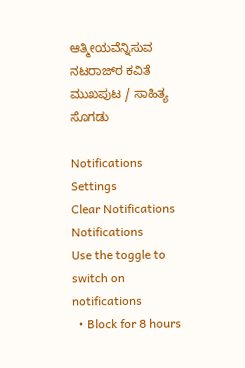ಆತ್ಮೀಯವೆನ್ನಿಸುವ ನಟರಾಜ್‌ರ ಕವಿತೆ ಮುಖಪುಟ / ಸಾಹಿತ್ಯ ಸೊಗಡು

Notifications
Settings
Clear Notifications
Notifications
Use the toggle to switch on notifications
  • Block for 8 hours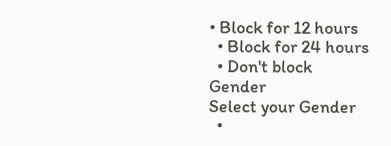• Block for 12 hours
  • Block for 24 hours
  • Don't block
Gender
Select your Gender
  •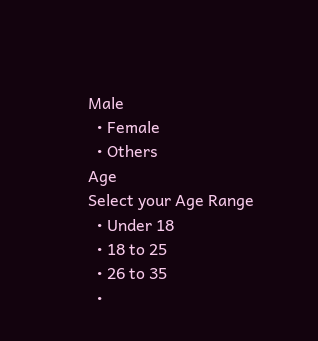Male
  • Female
  • Others
Age
Select your Age Range
  • Under 18
  • 18 to 25
  • 26 to 35
  •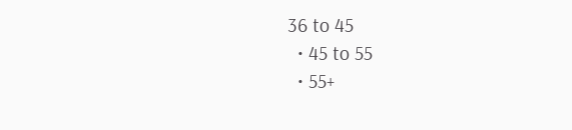36 to 45
  • 45 to 55
  • 55+